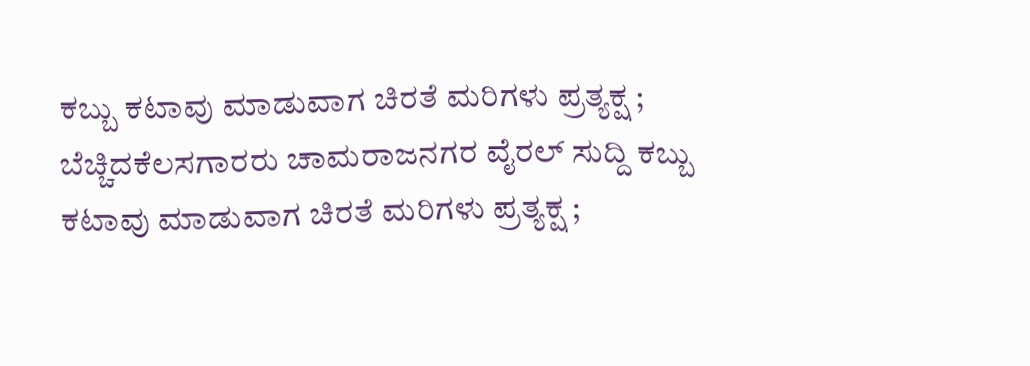ಕಬ್ಬು ಕಟಾವು ಮಾಡುವಾಗ ಚಿರತೆ ಮರಿಗಳು ಪ್ರತ್ಯಕ್ಷ ; ಬೆಚ್ಚಿದಕೆಲಸಗಾರರು ಚಾಮರಾಜನಗರ ವೈರಲ್ ಸುದ್ದಿ ಕಬ್ಬು ಕಟಾವು ಮಾಡುವಾಗ ಚಿರತೆ ಮರಿಗಳು ಪ್ರತ್ಯಕ್ಷ ;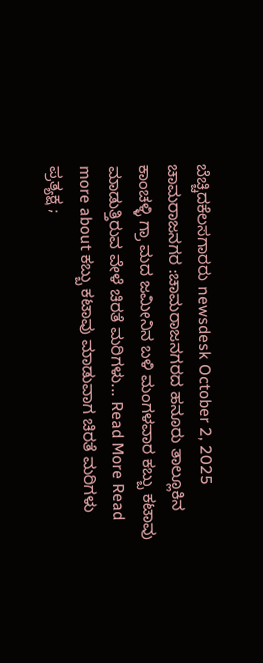ಬೆಚ್ಚಿದಕೆಲಸಗಾರರು newsdesk October 2, 2025 ಚಾಮರಾಜನಗರ :ಚಾಮರಾಜನಗರದ ಹನೂರು ತಾಲ್ಲೂಕಿನ ಕಾಂಚಳ್ಳಿ ಗ್ರಾ ಮದ ಜಮೀನಿನ ಬಳಿ ಮಂಗಳವಾರ ಕಬ್ಬು ಕಟಾವು ಮಾಡುತ್ತಿರುವ ವೇಳೆ ಚಿರತೆ ಮರಿಗಳು... Read More Read more about ಕಬ್ಬು ಕಟಾವು ಮಾಡುವಾಗ ಚಿರತೆ ಮರಿಗಳು ಪ್ರತ್ಯಕ್ಷ ;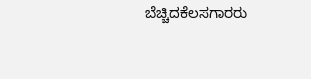ಬೆಚ್ಚಿದಕೆಲಸಗಾರರು